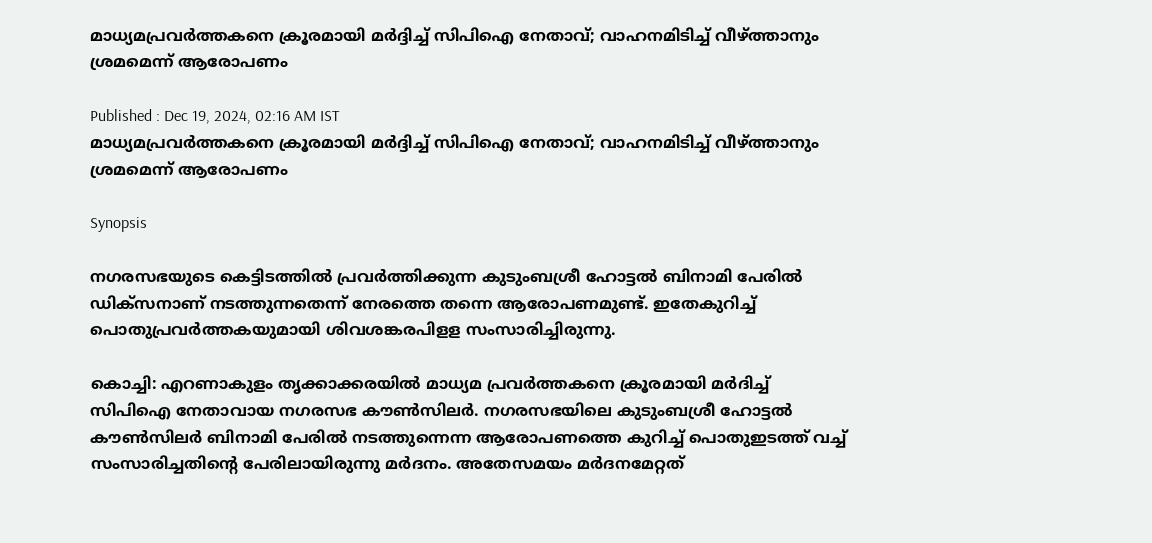മാധ്യമപ്രവർത്തകനെ ക്രൂരമായി മർദ്ദിച്ച് സിപിഐ നേതാവ്; വാഹനമിടിച്ച് വീഴ്ത്താനും ശ്രമമെന്ന് ആരോപണം

Published : Dec 19, 2024, 02:16 AM IST
മാധ്യമപ്രവർത്തകനെ ക്രൂരമായി മർദ്ദിച്ച് സിപിഐ നേതാവ്; വാഹനമിടിച്ച് വീഴ്ത്താനും ശ്രമമെന്ന് ആരോപണം

Synopsis

നഗരസഭയുടെ കെട്ടിടത്തില്‍ പ്രവര്‍ത്തിക്കുന്ന കുടുംബശ്രീ ഹോട്ടല്‍ ബിനാമി പേരില്‍ ഡിക്സനാണ് നടത്തുന്നതെന്ന് നേരത്തെ തന്നെ ആരോപണമുണ്ട്. ഇതേകുറിച്ച് പൊതുപ്രവര്‍ത്തകയുമായി ശിവശങ്കരപിളള സംസാരിച്ചിരുന്നു.

കൊച്ചി: എറണാകുളം തൃക്കാക്കരയില്‍ മാധ്യമ പ്രവര്‍ത്തകനെ ക്രൂരമായി മര്‍ദിച്ച് സിപിഐ നേതാവായ നഗരസഭ കൗണ്‍സിലര്‍. നഗരസഭയിലെ കുടുംബശ്രീ ഹോട്ടല്‍ കൗണ്‍സിലര്‍ ബിനാമി പേരില്‍ നടത്തുന്നെന്ന ആരോപണത്തെ കുറിച്ച് പൊതുഇടത്ത് വച്ച് സംസാരിച്ചതിന്‍റെ പേരിലായിരുന്നു മര്‍ദനം. അതേസമയം മര്‍ദനമേറ്റത്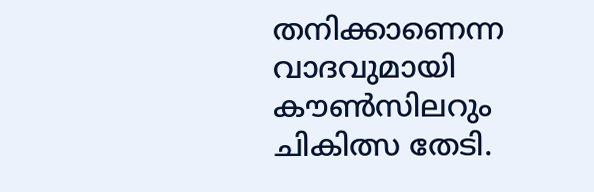തനിക്കാണെന്ന വാദവുമായി കൗണ്‍സിലറും ചികിത്സ തേടി.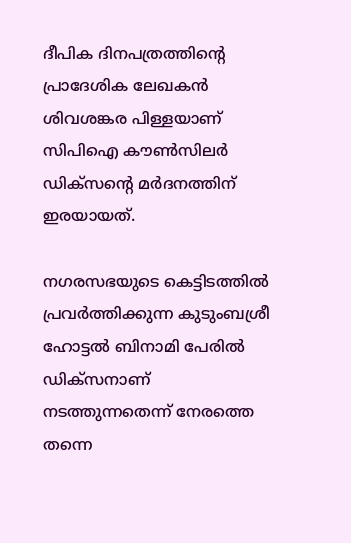ദീപിക ദിനപത്രത്തിന്‍റെ പ്രാദേശിക ലേഖകന്‍ ശിവശങ്കര പിള്ളയാണ് സിപിഐ കൗണ്‍സിലര്‍ ഡിക്സന്‍റെ മര്‍ദനത്തിന് ഇരയായത്.

നഗരസഭയുടെ കെട്ടിടത്തില്‍ പ്രവര്‍ത്തിക്കുന്ന കുടുംബശ്രീ ഹോട്ടല്‍ ബിനാമി പേരില്‍ ഡിക്സനാണ് നടത്തുന്നതെന്ന് നേരത്തെ തന്നെ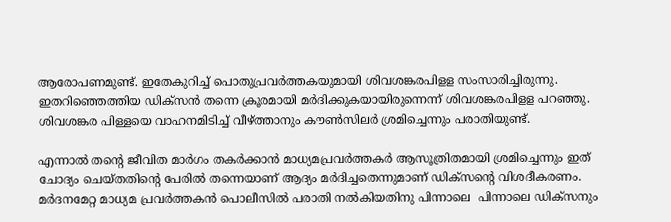ആരോപണമുണ്ട്. ഇതേകുറിച്ച് പൊതുപ്രവര്‍ത്തകയുമായി ശിവശങ്കരപിളള സംസാരിച്ചിരുന്നു. ഇതറിഞ്ഞെത്തിയ ഡിക്സന്‍ തന്നെ ക്രൂരമായി മര്‍ദിക്കുകയായിരുന്നെന്ന് ശിവശങ്കരപിളള പറഞ്ഞു. ശിവശങ്കര പിള്ളയെ വാഹനമിടിച്ച് വീഴ്ത്താനും കൗണ്‍സിലര്‍ ശ്രമിച്ചെന്നും പരാതിയുണ്ട്.

എന്നാല്‍ തന്‍റെ ജീവിത മാര്‍ഗം തകര്‍ക്കാന്‍ മാധ്യമപ്രവര്‍ത്തകര്‍ ആസൂത്രിതമായി ശ്രമിച്ചെന്നും ഇത് ചോദ്യം ചെയ്തതിന്‍റെ പേരില്‍ തന്നെയാണ് ആദ്യം മര്‍ദിച്ചതെന്നുമാണ് ഡിക്സന്‍റെ വിശദീകരണം. മര്‍ദനമേറ്റ മാധ്യമ പ്രവര്‍ത്തകന്‍ പൊലീസില്‍ പരാതി നല്‍കിയതിനു പിന്നാലെ  പിന്നാലെ ഡിക്സനും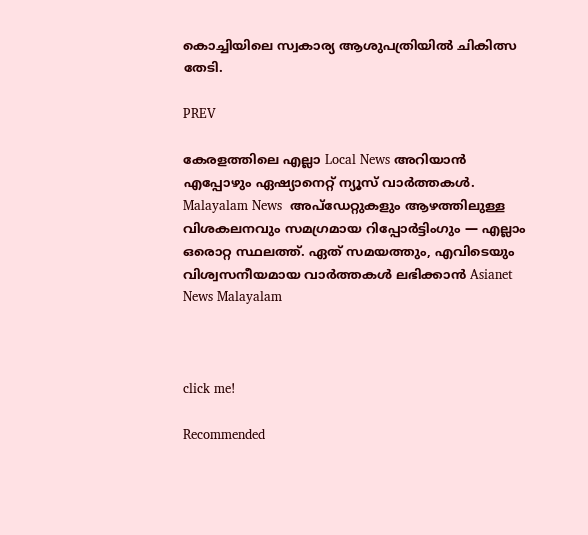കൊച്ചിയിലെ സ്വകാര്യ ആശുപത്രിയില്‍ ചികിത്സ തേടി.

PREV

കേരളത്തിലെ എല്ലാ Local News അറിയാൻ എപ്പോഴും ഏഷ്യാനെറ്റ് ന്യൂസ് വാർത്തകൾ. Malayalam News  അപ്‌ഡേറ്റുകളും ആഴത്തിലുള്ള വിശകലനവും സമഗ്രമായ റിപ്പോർട്ടിംഗും — എല്ലാം ഒരൊറ്റ സ്ഥലത്ത്. ഏത് സമയത്തും, എവിടെയും വിശ്വസനീയമായ വാർത്തകൾ ലഭിക്കാൻ Asianet News Malayalam



click me!

Recommended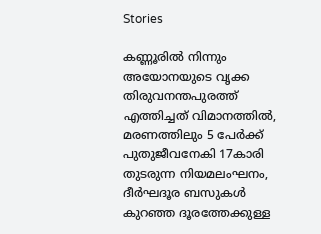Stories

കണ്ണൂരിൽ നിന്നും അയോനയുടെ വൃക്ക തിരുവനന്തപുരത്ത് എത്തിച്ചത് വിമാനത്തിൽ, മരണത്തിലും 5 പേർക്ക് പുതുജീവനേകി 17കാരി
തുടരുന്ന നിയമലംഘനം, ദീർഘദൂര ബസുകൾ കുറഞ്ഞ ദൂരത്തേക്കുള്ള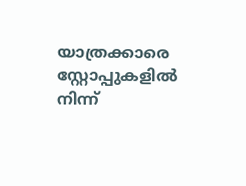യാത്രക്കാരെ സ്റ്റോപ്പുകളിൽ നിന്ന്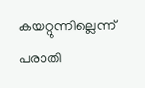കയറ്റുന്നില്ലെന്ന് പരാതി